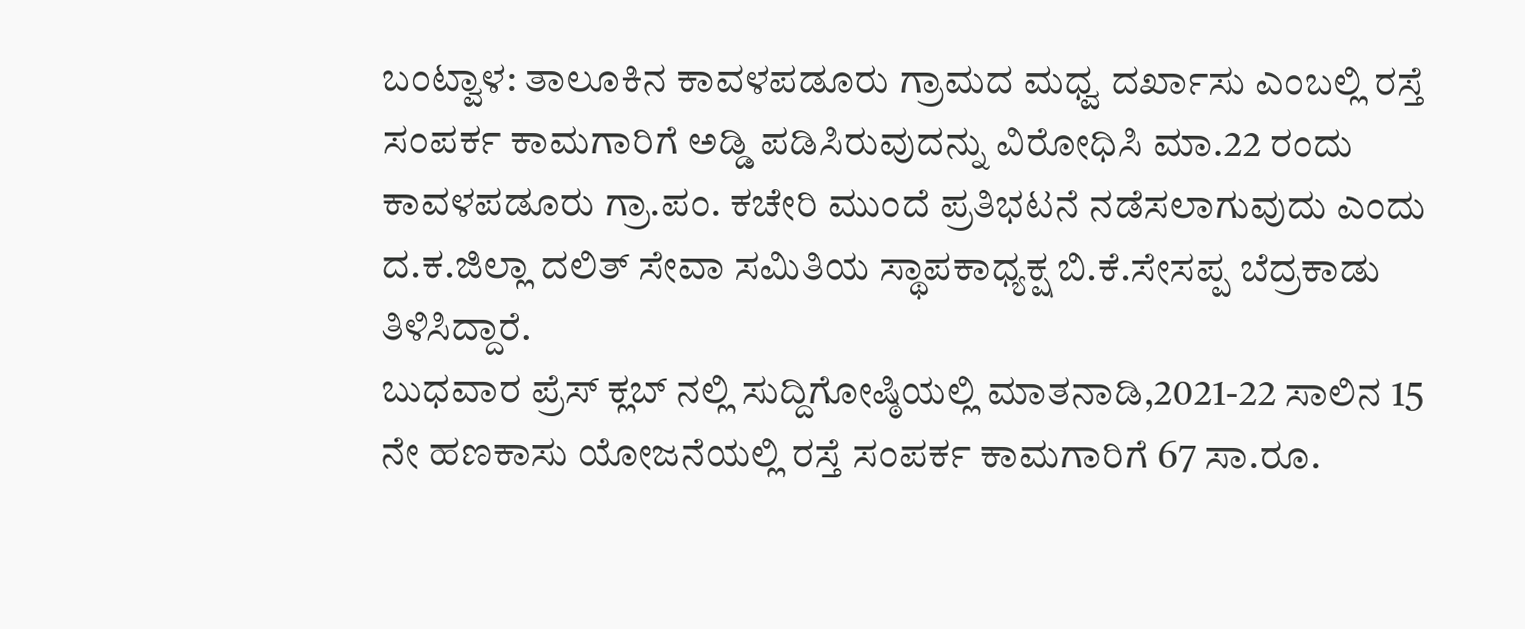ಬಂಟ್ವಾಳ: ತಾಲೂಕಿನ ಕಾವಳಪಡೂರು ಗ್ರಾಮದ ಮಧ್ವ ದರ್ಖಾಸು ಎಂಬಲ್ಲಿ ರಸ್ತೆ ಸಂಪರ್ಕ ಕಾಮಗಾರಿಗೆ ಅಡ್ಡಿ ಪಡಿಸಿರುವುದನ್ನು ವಿರೋಧಿಸಿ ಮಾ.22 ರಂದು ಕಾವಳಪಡೂರು ಗ್ರಾ.ಪಂ. ಕಚೇರಿ ಮುಂದೆ ಪ್ರತಿಭಟನೆ ನಡೆಸಲಾಗುವುದು ಎಂದು ದ.ಕ.ಜಿಲ್ಲಾ ದಲಿತ್ ಸೇವಾ ಸಮಿತಿಯ ಸ್ಥಾಪಕಾಧ್ಯಕ್ಷ ಬಿ.ಕೆ.ಸೇಸಪ್ಪ ಬೆದ್ರಕಾಡು ತಿಳಿಸಿದ್ದಾರೆ.
ಬುಧವಾರ ಪ್ರೆಸ್ ಕ್ಲಬ್ ನಲ್ಲಿ ಸುದ್ದಿಗೋಷ್ಠಿಯಲ್ಲಿ ಮಾತನಾಡಿ,2021-22 ಸಾಲಿನ 15 ನೇ ಹಣಕಾಸು ಯೋಜನೆಯಲ್ಲಿ ರಸ್ತೆ ಸಂಪರ್ಕ ಕಾಮಗಾರಿಗೆ 67 ಸಾ.ರೂ.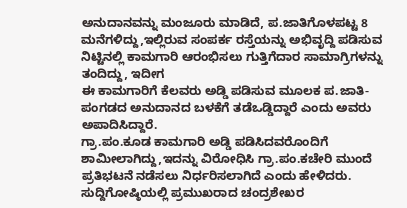ಅನುದಾನವನ್ನು ಮಂಜೂರು ಮಾಡಿದೆ, ಪ.ಜಾತಿಗೊಳಪಟ್ಟ 8 ಮನೆಗಳಿದ್ದು,ಇಲ್ಲಿರುವ ಸಂಪರ್ಕ ರಸ್ತೆಯನ್ನು ಅಭಿವೃದ್ದಿ ಪಡಿಸುವ ನಿಟ್ಟಿನಲ್ಲಿ ಕಾಮಗಾರಿ ಆರಂಭಿಸಲು ಗುತ್ತಿಗೆದಾರ ಸಾಮಾಗ್ರಿಗಳನ್ನು ತಂದಿದ್ದು, ಇದೀಗ
ಈ ಕಾಮಗಾರಿಗೆ ಕೆಲವರು ಅಡ್ಡಿ ಪಡಿಸುವ ಮೂಲಕ ಪ.ಜಾತಿ-ಪಂಗಡದ ಅನುದಾನದ ಬಳಕೆಗೆ ತಡೆಒಡ್ಡಿದ್ದಾರೆ ಎಂದು ಅವರು ಅಪಾದಿಸಿದ್ದಾರೆ.
ಗ್ರಾ.ಪಂ.ಕೂಡ ಕಾಮಗಾರಿ ಅಡ್ಡಿ ಪಡಿಸಿದವರೊಂದಿಗೆ ಶಾಮೀಲಾಗಿದ್ದು,ಇದನ್ನು ವಿರೋಧಿಸಿ ಗ್ರಾ.ಪಂ.ಕಚೇರಿ ಮುಂದೆ ಪ್ರತಿಭಟನೆ ನಡೆಸಲು ನಿರ್ಧರಿಸಲಾಗಿದೆ ಎಂದು ಹೇಳಿದರು. ಸುದ್ದಿಗೋಷ್ಠಿಯಲ್ಲಿ ಪ್ರಮುಖರಾದ ಚಂದ್ರಶೇಖರ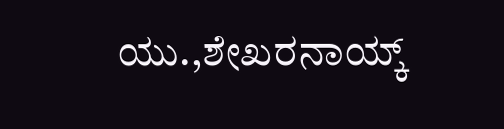ಯು.,ಶೇಖರನಾಯ್ಕ್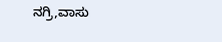ನಗ್ರಿ,ವಾಸು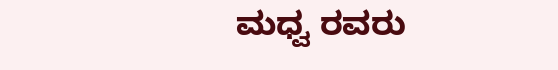ಮಧ್ವ ರವರು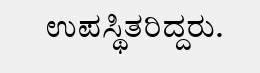ಉಪಸ್ಥಿತರಿದ್ದರು.